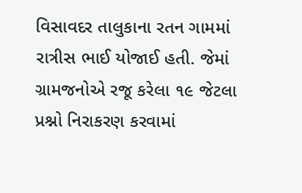વિસાવદર તાલુકાના રતન ગામમાં રાત્રીસ ભાઈ યોજાઈ હતી. જેમાં ગ્રામજનોએ રજૂ કરેલા ૧૯ જેટલા પ્રશ્નો નિરાકરણ કરવામાં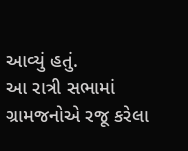આવ્યું હતું.
આ રાત્રી સભામાં ગ્રામજનોએ રજૂ કરેલા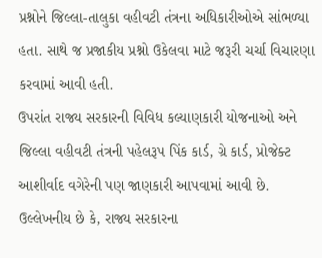પ્રશ્નોને જિલ્લા-તાલુકા વહીવટી તંત્રના અધિકારીઓએ સાંભળ્યા હતા. સાથે જ પ્રજાકીય પ્રશ્નો ઉકેલવા માટે જરૂરી ચર્ચા વિચારણા કરવામાં આવી હતી.
ઉપરાંત રાજ્ય સરકારની વિવિધ કલ્યાણકારી યોજનાઓ અને જિલ્લા વહીવટી તંત્રની પહેલરૂપ પિંક કાર્ડ, ગ્રે કાર્ડ, પ્રોજેક્ટ આશીર્વાદ વગેરેની પણ જાણકારી આપવામાં આવી છે.
ઉલ્લેખનીય છે કે, રાજ્ય સરકારના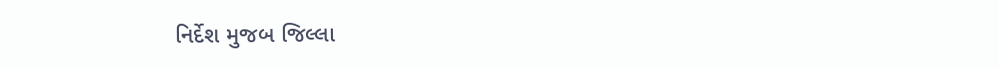નિર્દેશ મુજબ જિલ્લા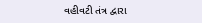વહીવટી તંત્ર દ્વારા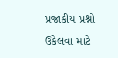પ્રજાકીય પ્રશ્નો ઉકેલવા માટે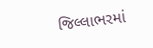જિલ્લાભરમાં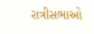રાત્રીસભાઓ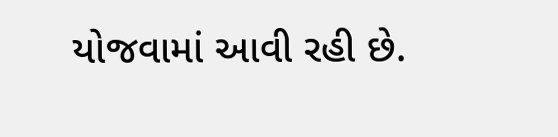યોજવામાં આવી રહી છે.